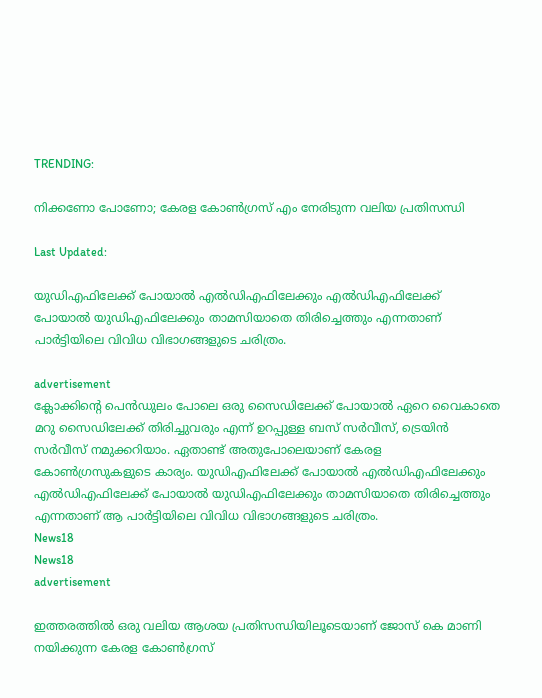TRENDING:

നിക്കണോ പോണോ; കേരള കോൺഗ്രസ് എം നേരിടുന്ന വലിയ പ്രതിസന്ധി

Last Updated:

യുഡിഎഫിലേക്ക് പോയാൽ എൽഡിഎഫിലേക്കും എൽഡിഎഫിലേക്ക് പോയാൽ യുഡിഎഫിലേക്കും താമസിയാതെ തിരിച്ചെത്തും എന്നതാണ് പാർട്ടിയിലെ വിവിധ വിഭാഗങ്ങളുടെ ചരിത്രം.

advertisement
ക്ലോക്കിന്റെ പെൻഡുലം പോലെ ഒരു സൈഡിലേക്ക് പോയാൽ ഏറെ വൈകാതെ മറു സൈഡിലേക്ക് തിരിച്ചുവരും എന്ന് ഉറപ്പുള്ള ബസ് സർവീസ്, ട്രെയിൻ സർവീസ് നമുക്കറിയാം. ഏതാണ്ട് അതുപോലെയാണ് കേരള കോൺഗ്രസുകളുടെ കാര്യം. യുഡിഎഫിലേക്ക് പോയാൽ എൽഡിഎഫിലേക്കും എൽഡിഎഫിലേക്ക് പോയാൽ യുഡിഎഫിലേക്കും താമസിയാതെ തിരിച്ചെത്തും എന്നതാണ് ആ പാർട്ടിയിലെ വിവിധ വിഭാഗങ്ങളുടെ ചരിത്രം.
News18
News18
advertisement

ഇത്തരത്തിൽ ഒരു വലിയ ആശയ പ്രതിസന്ധിയിലൂടെയാണ് ജോസ് കെ മാണി നയിക്കുന്ന കേരള കോൺഗ്രസ്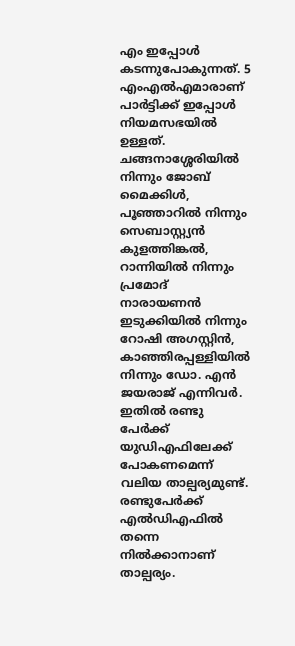എം ഇപ്പോൾ കടന്നുപോകുന്നത്. 5 എംഎൽഎമാരാണ് പാർട്ടിക്ക് ഇപ്പോൾ നിയമസഭയിൽ ഉള്ളത്. ചങ്ങനാശ്ശേരിയിൽ നിന്നും ജോബ് മൈക്കിൾ, പൂഞ്ഞാറിൽ നിന്നും സെബാസ്റ്റ്യൻ കുളത്തിങ്കൽ, റാന്നിയിൽ നിന്നും പ്രമോദ് നാരായണൻ ഇടുക്കിയിൽ നിന്നും റോഷി അഗസ്റ്റിൻ, കാഞ്ഞിരപ്പള്ളിയിൽ നിന്നും ഡോ. എൻ ജയരാജ് എന്നിവർ. ഇതിൽ രണ്ടു പേർക്ക് യുഡിഎഫിലേക്ക് പോകണമെന്ന് വലിയ താല്പര്യമുണ്ട്. രണ്ടുപേർക്ക് എൽഡിഎഫിൽ തന്നെ നിൽക്കാനാണ് താല്പര്യം.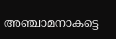അഞ്ചാമനാകട്ടെ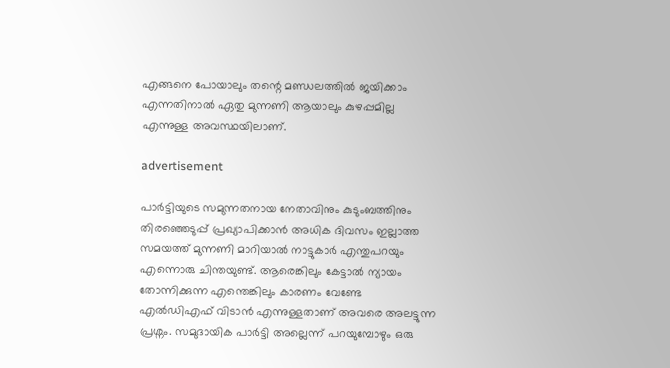എങ്ങനെ പോയാലും തന്റെ മണ്ഡലത്തിൽ ജയിക്കാം എന്നതിനാൽ ഏതു മുന്നണി ആയാലും കുഴപ്പമില്ല എന്നുള്ള അവസ്ഥയിലാണ്.

advertisement

പാർട്ടിയുടെ സമുന്നതനായ നേതാവിനും കുടുംബത്തിനും തിരഞ്ഞെടുപ്പ് പ്രഖ്യാപിക്കാൻ അധിക ദിവസം ഇല്ലാത്ത സമയത്ത് മുന്നണി മാറിയാൽ നാട്ടുകാർ എന്തുപറയും എന്നൊരു ചിന്തയുണ്ട്. ആരെങ്കിലും കേട്ടാൽ ന്യായം തോന്നിക്കുന്ന എന്തെങ്കിലും കാരണം വേണ്ടേ എൽഡിഎഫ് വിടാൻ എന്നുള്ളതാണ് അവരെ അലട്ടുന്ന പ്രശ്നം. സമുദായിക പാർട്ടി അല്ലെന്ന് പറയുമ്പോഴും ഒരു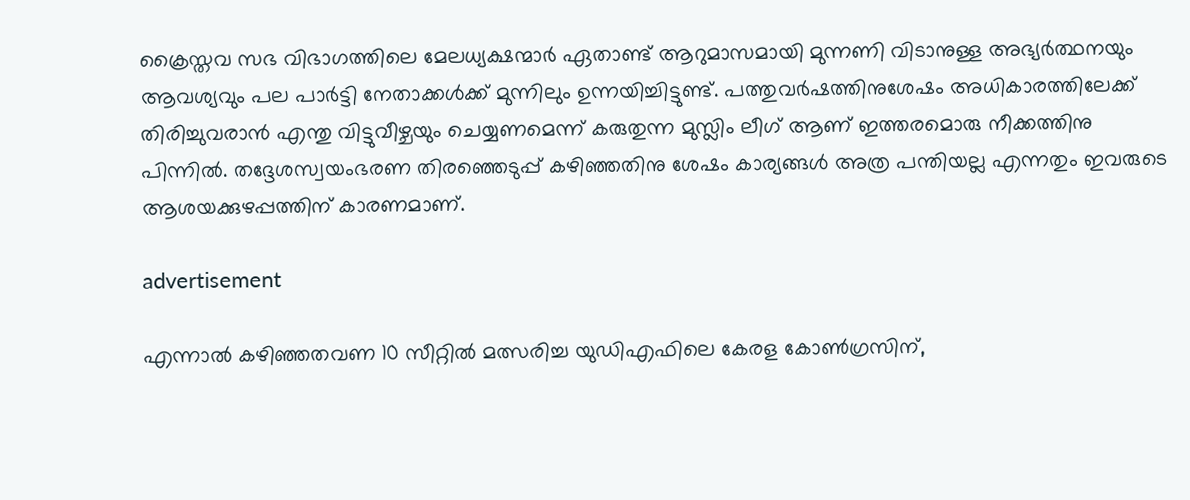ക്രൈസ്തവ സഭ വിഭാഗത്തിലെ മേലധ്യക്ഷന്മാർ ഏതാണ്ട് ആറുമാസമായി മുന്നണി വിടാനുള്ള അഭ്യർത്ഥനയും ആവശ്യവും പല പാർട്ടി നേതാക്കൾക്ക് മുന്നിലും ഉന്നയിച്ചിട്ടുണ്ട്. പത്തുവർഷത്തിനുശേഷം അധികാരത്തിലേക്ക് തിരിച്ചുവരാൻ എന്തു വിട്ടുവീഴ്ചയും ചെയ്യണമെന്ന് കരുതുന്ന മുസ്ലിം ലീഗ് ആണ് ഇത്തരമൊരു നീക്കത്തിനു പിന്നിൽ. തദ്ദേശസ്വയംഭരണ തിരഞ്ഞെടുപ്പ് കഴിഞ്ഞതിനു ശേഷം കാര്യങ്ങൾ അത്ര പന്തിയല്ല എന്നതും ഇവരുടെ ആശയക്കുഴപ്പത്തിന് കാരണമാണ്.

advertisement

എന്നാൽ കഴിഞ്ഞതവണ 10 സീറ്റിൽ മത്സരിച്ച യുഡിഎഫിലെ കേരള കോൺഗ്രസിന്,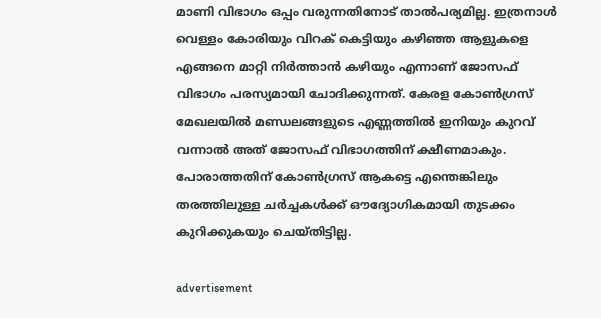മാണി വിഭാഗം ഒപ്പം വരുന്നതിനോട് താൽപര്യമില്ല. ഇത്രനാൾ വെള്ളം കോരിയും വിറക് കെട്ടിയും കഴിഞ്ഞ ആളുകളെ എങ്ങനെ മാറ്റി നിർത്താൻ കഴിയും എന്നാണ് ജോസഫ് വിഭാഗം പരസ്യമായി ചോദിക്കുന്നത്. കേരള കോൺഗ്രസ് മേഖലയിൽ മണ്ഡലങ്ങളുടെ എണ്ണത്തിൽ ഇനിയും കുറവ് വന്നാൽ അത് ജോസഫ് വിഭാഗത്തിന് ക്ഷീണമാകും. പോരാത്തതിന് കോൺഗ്രസ് ആകട്ടെ എന്തെങ്കിലും തരത്തിലുള്ള ചർച്ചകൾക്ക് ഔദ്യോഗികമായി തുടക്കം കുറിക്കുകയും ചെയ്തിട്ടില്ല.

advertisement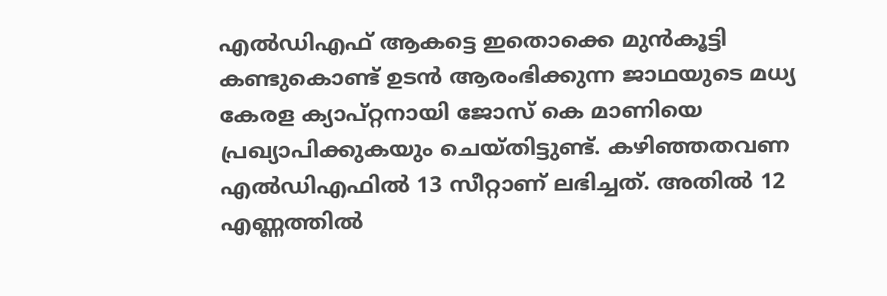എൽഡിഎഫ് ആകട്ടെ ഇതൊക്കെ മുൻകൂട്ടി കണ്ടുകൊണ്ട് ഉടൻ ആരംഭിക്കുന്ന ജാഥയുടെ മധ്യ കേരള ക്യാപ്റ്റനായി ജോസ് കെ മാണിയെ പ്രഖ്യാപിക്കുകയും ചെയ്തിട്ടുണ്ട്. കഴിഞ്ഞതവണ എൽഡിഎഫിൽ 13 സീറ്റാണ് ലഭിച്ചത്. അതിൽ 12 എണ്ണത്തിൽ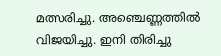മത്സരിച്ചു. അഞ്ചെണ്ണത്തിൽ വിജയിച്ചു. ഇനി തിരിച്ചു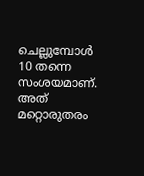ചെല്ലുമ്പോൾ 10 തന്നെ സംശയമാണ്. അത് മറ്റൊരുതരം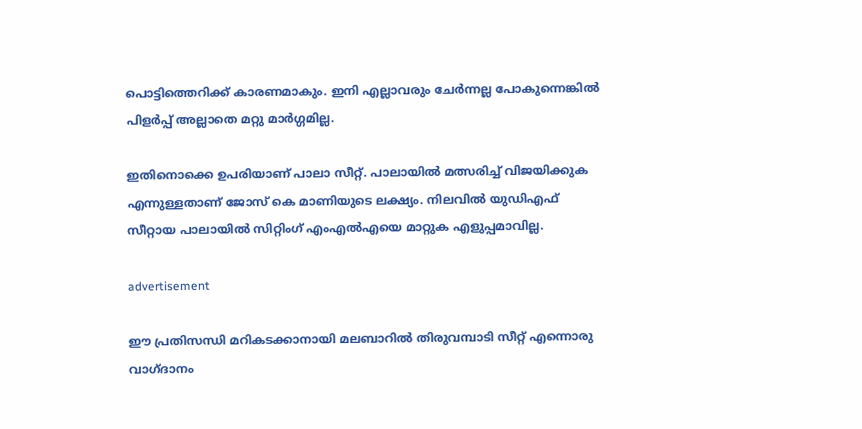പൊട്ടിത്തെറിക്ക് കാരണമാകും. ഇനി എല്ലാവരും ചേർന്നല്ല പോകുന്നെങ്കിൽ പിളർപ്പ് അല്ലാതെ മറ്റു മാർഗ്ഗമില്ല.

ഇതിനൊക്കെ ഉപരിയാണ് പാലാ സീറ്റ്. പാലായിൽ മത്സരിച്ച് വിജയിക്കുക എന്നുള്ളതാണ് ജോസ് കെ മാണിയുടെ ലക്ഷ്യം. നിലവിൽ യുഡിഎഫ് സീറ്റായ പാലായിൽ സിറ്റിംഗ് എംഎൽഎയെ മാറ്റുക എളുപ്പമാവില്ല.

advertisement

ഈ പ്രതിസന്ധി മറികടക്കാനായി മലബാറിൽ തിരുവമ്പാടി സീറ്റ് എന്നൊരു വാഗ്ദാനം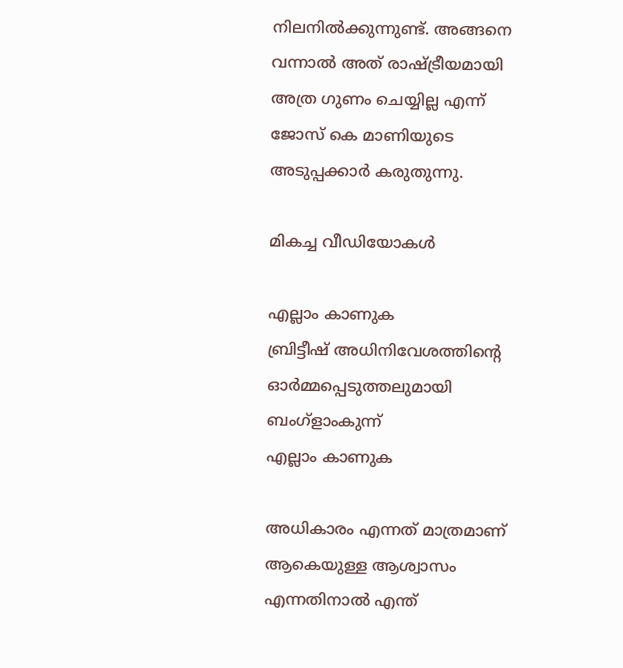നിലനിൽക്കുന്നുണ്ട്. അങ്ങനെ വന്നാൽ അത് രാഷ്ട്രീയമായി അത്ര ഗുണം ചെയ്യില്ല എന്ന് ജോസ് കെ മാണിയുടെ അടുപ്പക്കാർ കരുതുന്നു.

മികച്ച വീഡിയോകൾ

എല്ലാം കാണുക
ബ്രിട്ടീഷ് അധിനിവേശത്തിൻ്റെ ഓർമ്മപ്പെടുത്തലുമായി ബംഗ്ളാംകുന്ന്
എല്ലാം കാണുക

അധികാരം എന്നത് മാത്രമാണ് ആകെയുള്ള ആശ്വാസം എന്നതിനാൽ എന്ത്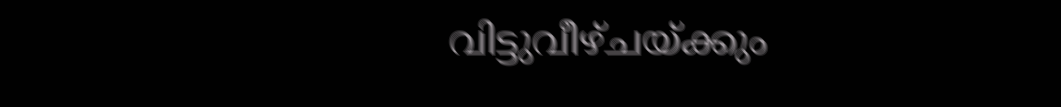വിട്ടുവീഴ്ചയ്ക്കും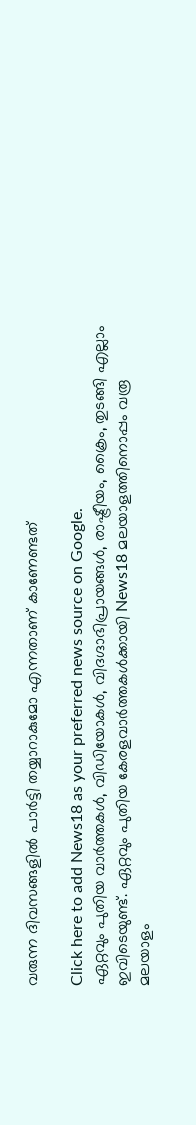വരുന്ന ദിവസങ്ങളിൽ പാർട്ടി തയ്യാറാകുമോ എന്നതാണ് കാണേണ്ടത്

Click here to add News18 as your preferred news source on Google.
ഏറ്റവും പുതിയ വാർത്തകൾ, വിഡിയോകൾ, വിദഗ്ദാഭിപ്രായങ്ങൾ, രാഷ്ട്രീയം, ക്രൈം, തുടങ്ങി എല്ലാം ഇവിടെയുണ്ട്. ഏറ്റവും പുതിയ കേരളവാർത്തകൾക്കായി News18 മലയാളത്തിനൊപ്പം വരൂ
മലയാളം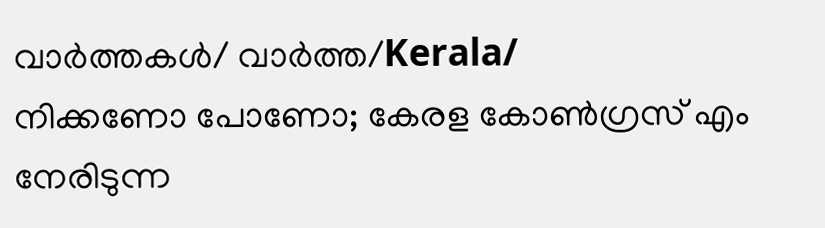വാർത്തകൾ/ വാർത്ത/Kerala/
നിക്കണോ പോണോ; കേരള കോൺഗ്രസ് എം നേരിടുന്ന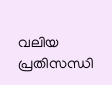വലിയ പ്രതിസന്ധി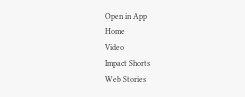Open in App
Home
Video
Impact Shorts
Web Stories